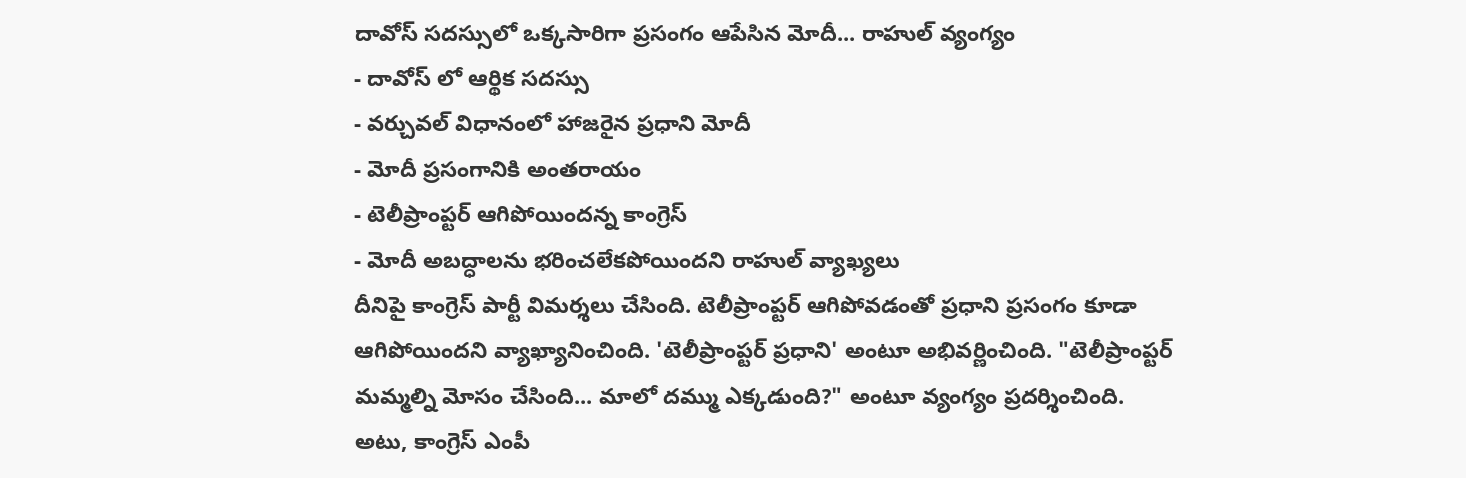దావోస్ సదస్సులో ఒక్కసారిగా ప్రసంగం ఆపేసిన మోదీ... రాహుల్ వ్యంగ్యం
- దావోస్ లో ఆర్థిక సదస్సు
- వర్చువల్ విధానంలో హాజరైన ప్రధాని మోదీ
- మోదీ ప్రసంగానికి అంతరాయం
- టెలీప్రాంప్టర్ ఆగిపోయిందన్న కాంగ్రెస్
- మోదీ అబద్ధాలను భరించలేకపోయిందని రాహుల్ వ్యాఖ్యలు
దీనిపై కాంగ్రెస్ పార్టీ విమర్శలు చేసింది. టెలీప్రాంప్టర్ ఆగిపోవడంతో ప్రధాని ప్రసంగం కూడా ఆగిపోయిందని వ్యాఖ్యానించింది. 'టెలీప్రాంప్టర్ ప్రధాని' అంటూ అభివర్ణించింది. "టెలీప్రాంప్టర్ మమ్మల్ని మోసం చేసింది... మాలో దమ్ము ఎక్కడుంది?" అంటూ వ్యంగ్యం ప్రదర్శించింది. అటు, కాంగ్రెస్ ఎంపీ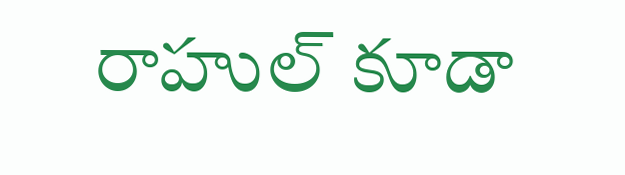రాహుల్ కూడా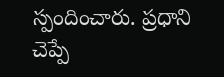స్పందించారు. ప్రధాని చెప్పే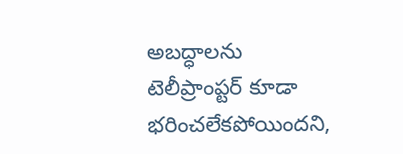అబద్ధాలను టెలీప్రాంప్టర్ కూడా భరించలేకపోయిందని,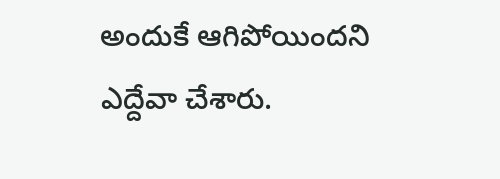అందుకే ఆగిపోయిందని ఎద్దేవా చేశారు.